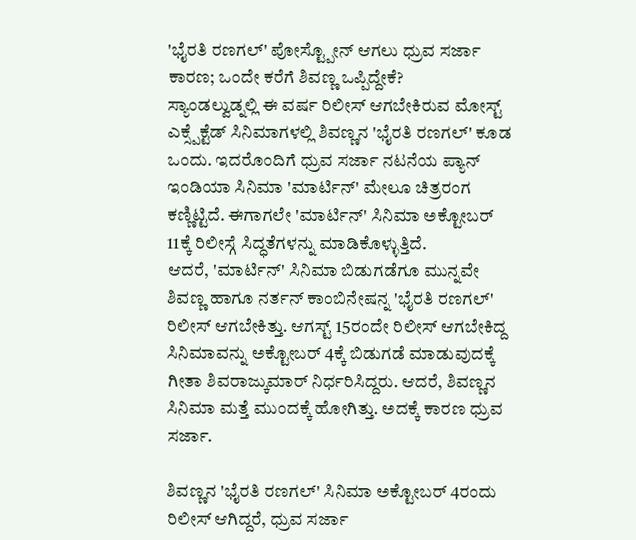'ಭೈರತಿ ರಣಗಲ್' ಪೋಸ್ಟ್ಪೋನ್ ಆಗಲು ಧ್ರುವ ಸರ್ಜಾ ಕಾರಣ; ಒಂದೇ ಕರೆಗೆ ಶಿವಣ್ಣ ಒಪ್ಪಿದ್ದೇಕೆ?
ಸ್ಯಾಂಡಲ್ವುಡ್ನಲ್ಲಿ ಈ ವರ್ಷ ರಿಲೀಸ್ ಆಗಬೇಕಿರುವ ಮೋಸ್ಟ್ ಎಕ್ಸ್ಪೆಕ್ಟೆಡ್ ಸಿನಿಮಾಗಳಲ್ಲಿ ಶಿವಣ್ಣನ 'ಭೈರತಿ ರಣಗಲ್' ಕೂಡ ಒಂದು. ಇದರೊಂದಿಗೆ ಧ್ರುವ ಸರ್ಜಾ ನಟನೆಯ ಪ್ಯಾನ್ ಇಂಡಿಯಾ ಸಿನಿಮಾ 'ಮಾರ್ಟಿನ್' ಮೇಲೂ ಚಿತ್ರರಂಗ ಕಣ್ಣಿಟ್ಟಿದೆ. ಈಗಾಗಲೇ 'ಮಾರ್ಟಿನ್' ಸಿನಿಮಾ ಅಕ್ಟೋಬರ್ 11ಕ್ಕೆ ರಿಲೀಸ್ಗೆ ಸಿದ್ಧತೆಗಳನ್ನು ಮಾಡಿಕೊಳ್ಳುತ್ತಿದೆ.
ಆದರೆ, 'ಮಾರ್ಟಿನ್' ಸಿನಿಮಾ ಬಿಡುಗಡೆಗೂ ಮುನ್ನವೇ ಶಿವಣ್ಣ ಹಾಗೂ ನರ್ತನ್ ಕಾಂಬಿನೇಷನ್ನ 'ಭೈರತಿ ರಣಗಲ್' ರಿಲೀಸ್ ಆಗಬೇಕಿತ್ತು. ಆಗಸ್ಟ್ 15ರಂದೇ ರಿಲೀಸ್ ಆಗಬೇಕಿದ್ದ ಸಿನಿಮಾವನ್ನು ಅಕ್ಟೋಬರ್ 4ಕ್ಕೆ ಬಿಡುಗಡೆ ಮಾಡುವುದಕ್ಕೆ ಗೀತಾ ಶಿವರಾಜ್ಕುಮಾರ್ ನಿರ್ಧರಿಸಿದ್ದರು. ಆದರೆ, ಶಿವಣ್ಣನ ಸಿನಿಮಾ ಮತ್ತೆ ಮುಂದಕ್ಕೆ ಹೋಗಿತ್ತು. ಅದಕ್ಕೆ ಕಾರಣ ಧ್ರುವ ಸರ್ಜಾ.

ಶಿವಣ್ಣನ 'ಭೈರತಿ ರಣಗಲ್' ಸಿನಿಮಾ ಅಕ್ಟೋಬರ್ 4ರಂದು ರಿಲೀಸ್ ಆಗಿದ್ದರೆ, ಧ್ರುವ ಸರ್ಜಾ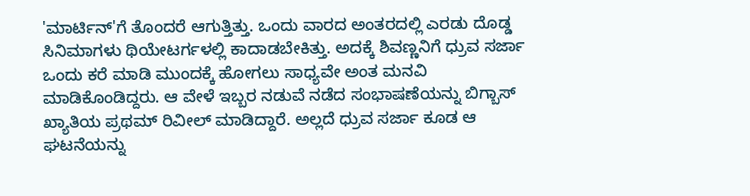'ಮಾರ್ಟಿನ್'ಗೆ ತೊಂದರೆ ಆಗುತ್ತಿತ್ತು. ಒಂದು ವಾರದ ಅಂತರದಲ್ಲಿ ಎರಡು ದೊಡ್ಡ ಸಿನಿಮಾಗಳು ಥಿಯೇಟರ್ಗಳಲ್ಲಿ ಕಾದಾಡಬೇಕಿತ್ತು. ಅದಕ್ಕೆ ಶಿವಣ್ಣನಿಗೆ ಧ್ರುವ ಸರ್ಜಾ ಒಂದು ಕರೆ ಮಾಡಿ ಮುಂದಕ್ಕೆ ಹೋಗಲು ಸಾಧ್ಯವೇ ಅಂತ ಮನವಿ ಮಾಡಿಕೊಂಡಿದ್ದರು. ಆ ವೇಳೆ ಇಬ್ಬರ ನಡುವೆ ನಡೆದ ಸಂಭಾಷಣೆಯನ್ನು ಬಿಗ್ಬಾಸ್ ಖ್ಯಾತಿಯ ಪ್ರಥಮ್ ರಿವೀಲ್ ಮಾಡಿದ್ದಾರೆ. ಅಲ್ಲದೆ ಧ್ರುವ ಸರ್ಜಾ ಕೂಡ ಆ ಘಟನೆಯನ್ನು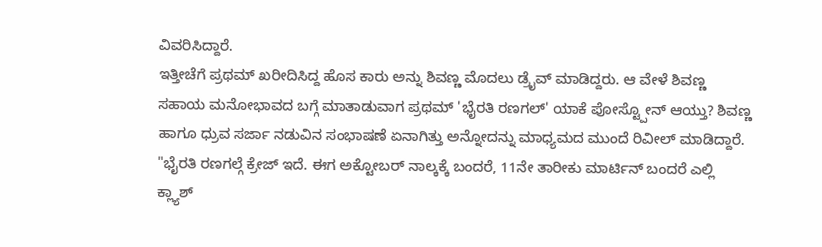ವಿವರಿಸಿದ್ದಾರೆ.
ಇತ್ತೀಚೆಗೆ ಪ್ರಥಮ್ ಖರೀದಿಸಿದ್ದ ಹೊಸ ಕಾರು ಅನ್ನು ಶಿವಣ್ಣ ಮೊದಲು ಡ್ರೈವ್ ಮಾಡಿದ್ದರು. ಆ ವೇಳೆ ಶಿವಣ್ಣ ಸಹಾಯ ಮನೋಭಾವದ ಬಗ್ಗೆ ಮಾತಾಡುವಾಗ ಪ್ರಥಮ್ 'ಭೈರತಿ ರಣಗಲ್' ಯಾಕೆ ಪೋಸ್ಟ್ಪೋನ್ ಆಯ್ತು? ಶಿವಣ್ಣ ಹಾಗೂ ಧ್ರುವ ಸರ್ಜಾ ನಡುವಿನ ಸಂಭಾಷಣೆ ಏನಾಗಿತ್ತು ಅನ್ನೋದನ್ನು ಮಾಧ್ಯಮದ ಮುಂದೆ ರಿವೀಲ್ ಮಾಡಿದ್ದಾರೆ.
"ಭೈರತಿ ರಣಗಲ್ಗೆ ಕ್ರೇಜ್ ಇದೆ. ಈಗ ಅಕ್ಟೋಬರ್ ನಾಲ್ಕಕ್ಕೆ ಬಂದರೆ, 11ನೇ ತಾರೀಕು ಮಾರ್ಟಿನ್ ಬಂದರೆ ಎಲ್ಲಿ ಕ್ಲ್ಯಾಶ್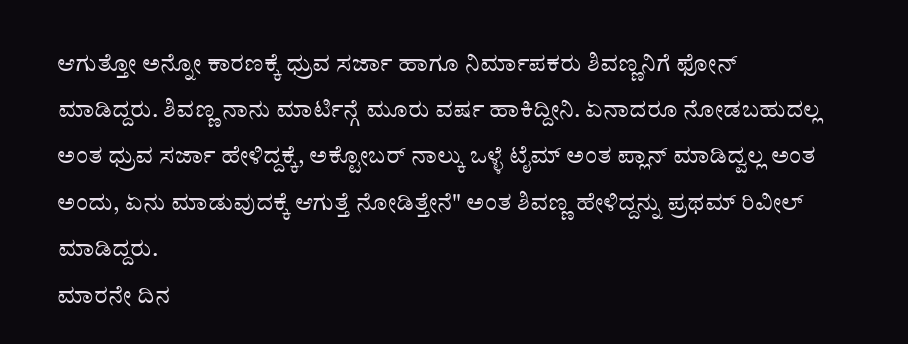ಆಗುತ್ತೋ ಅನ್ನೋ ಕಾರಣಕ್ಕೆ ಧ್ರುವ ಸರ್ಜಾ ಹಾಗೂ ನಿರ್ಮಾಪಕರು ಶಿವಣ್ಣನಿಗೆ ಫೋನ್ ಮಾಡಿದ್ದರು. ಶಿವಣ್ಣ ನಾನು ಮಾರ್ಟಿನ್ಗೆ ಮೂರು ವರ್ಷ ಹಾಕಿದ್ದೀನಿ. ಏನಾದರೂ ನೋಡಬಹುದಲ್ಲ ಅಂತ ಧ್ರುವ ಸರ್ಜಾ ಹೇಳಿದ್ದಕ್ಕೆ, ಅಕ್ಟೋಬರ್ ನಾಲ್ಕು ಒಳ್ಳೆ ಟೈಮ್ ಅಂತ ಪ್ಲಾನ್ ಮಾಡಿದ್ವಲ್ಲ ಅಂತ ಅಂದು, ಏನು ಮಾಡುವುದಕ್ಕೆ ಆಗುತ್ತೆ ನೋಡಿತ್ತೇನೆ" ಅಂತ ಶಿವಣ್ಣ ಹೇಳಿದ್ದನ್ನು ಪ್ರಥಮ್ ರಿವೀಲ್ ಮಾಡಿದ್ದರು.
ಮಾರನೇ ದಿನ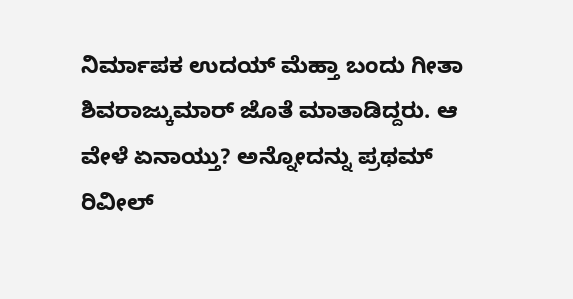ನಿರ್ಮಾಪಕ ಉದಯ್ ಮೆಹ್ತಾ ಬಂದು ಗೀತಾ ಶಿವರಾಜ್ಕುಮಾರ್ ಜೊತೆ ಮಾತಾಡಿದ್ದರು. ಆ ವೇಳೆ ಏನಾಯ್ತು? ಅನ್ನೋದನ್ನು ಪ್ರಥಮ್ ರಿವೀಲ್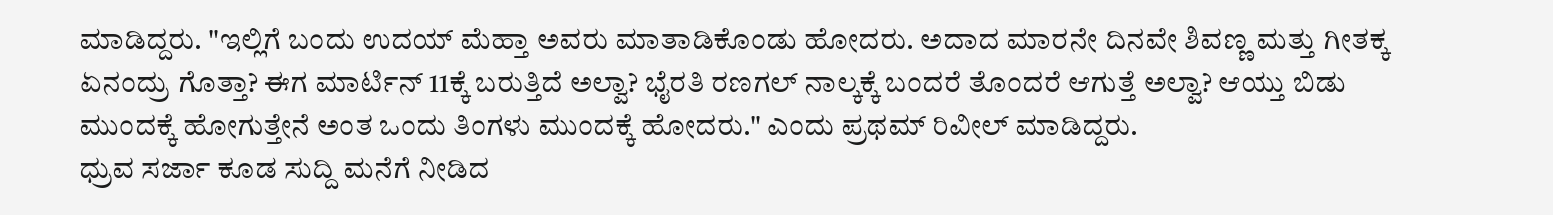ಮಾಡಿದ್ದರು. "ಇಲ್ಲಿಗೆ ಬಂದು ಉದಯ್ ಮೆಹ್ತಾ ಅವರು ಮಾತಾಡಿಕೊಂಡು ಹೋದರು. ಅದಾದ ಮಾರನೇ ದಿನವೇ ಶಿವಣ್ಣ ಮತ್ತು ಗೀತಕ್ಕ ಏನಂದ್ರು ಗೊತ್ತಾ? ಈಗ ಮಾರ್ಟಿನ್ 11ಕ್ಕೆ ಬರುತ್ತಿದೆ ಅಲ್ವಾ? ಭೈರತಿ ರಣಗಲ್ ನಾಲ್ಕಕ್ಕೆ ಬಂದರೆ ತೊಂದರೆ ಆಗುತ್ತೆ ಅಲ್ವಾ? ಆಯ್ತು ಬಿಡು ಮುಂದಕ್ಕೆ ಹೋಗುತ್ತೇನೆ ಅಂತ ಒಂದು ತಿಂಗಳು ಮುಂದಕ್ಕೆ ಹೋದರು." ಎಂದು ಪ್ರಥಮ್ ರಿವೀಲ್ ಮಾಡಿದ್ದರು.
ಧ್ರುವ ಸರ್ಜಾ ಕೂಡ ಸುದ್ದಿ ಮನೆಗೆ ನೀಡಿದ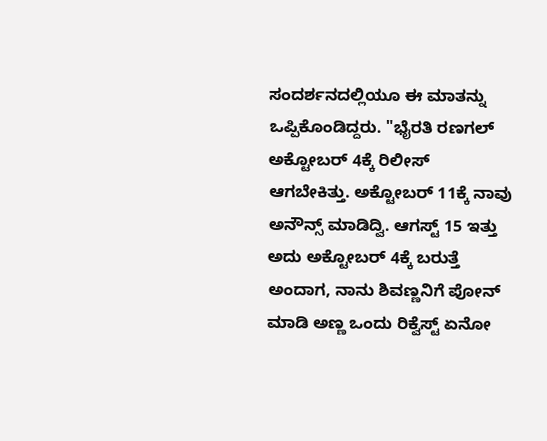ಸಂದರ್ಶನದಲ್ಲಿಯೂ ಈ ಮಾತನ್ನು ಒಪ್ಪಿಕೊಂಡಿದ್ದರು. "ಭೈರತಿ ರಣಗಲ್ ಅಕ್ಟೋಬರ್ 4ಕ್ಕೆ ರಿಲೀಸ್ ಆಗಬೇಕಿತ್ತು. ಅಕ್ಟೋಬರ್ 11ಕ್ಕೆ ನಾವು ಅನೌನ್ಸ್ ಮಾಡಿದ್ವಿ. ಆಗಸ್ಟ್ 15 ಇತ್ತು ಅದು ಅಕ್ಟೋಬರ್ 4ಕ್ಕೆ ಬರುತ್ತೆ ಅಂದಾಗ, ನಾನು ಶಿವಣ್ಣನಿಗೆ ಪೋನ್ ಮಾಡಿ ಅಣ್ಣ ಒಂದು ರಿಕ್ವೆಸ್ಟ್ ಏನೋ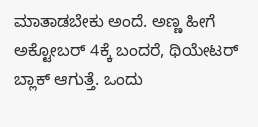ಮಾತಾಡಬೇಕು ಅಂದೆ. ಅಣ್ಣ ಹೀಗೆ ಅಕ್ಟೋಬರ್ 4ಕ್ಕೆ ಬಂದರೆ, ಥಿಯೇಟರ್ ಬ್ಲಾಕ್ ಆಗುತ್ತೆ. ಒಂದು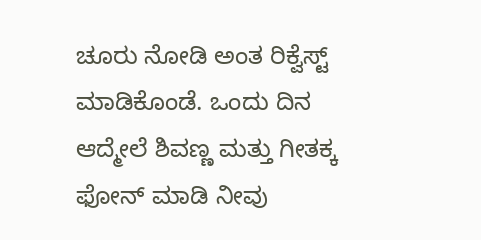ಚೂರು ನೋಡಿ ಅಂತ ರಿಕ್ವೆಸ್ಟ್ ಮಾಡಿಕೊಂಡೆ. ಒಂದು ದಿನ ಆದ್ಮೇಲೆ ಶಿವಣ್ಣ ಮತ್ತು ಗೀತಕ್ಕ ಫೋನ್ ಮಾಡಿ ನೀವು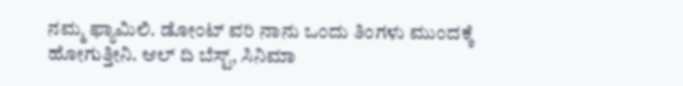ನಮ್ಮ ಫ್ಯಾಮಿಲಿ. ಡೋಂಟ್ ವರಿ ನಾನು ಒಂದು ತಿಂಗಳು ಮುಂದಕ್ಕೆ ಹೋಗುತ್ತೀನಿ. ಆಲ್ ದಿ ಬೆಸ್ಟ್, ಸಿನಿಮಾ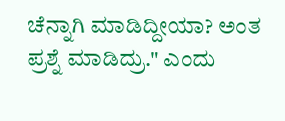ಚೆನ್ನಾಗಿ ಮಾಡಿದ್ದೀಯಾ? ಅಂತ ಪ್ರಶ್ನೆ ಮಾಡಿದ್ರು." ಎಂದು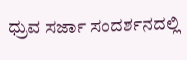ಧ್ರುವ ಸರ್ಜಾ ಸಂದರ್ಶನದಲ್ಲಿ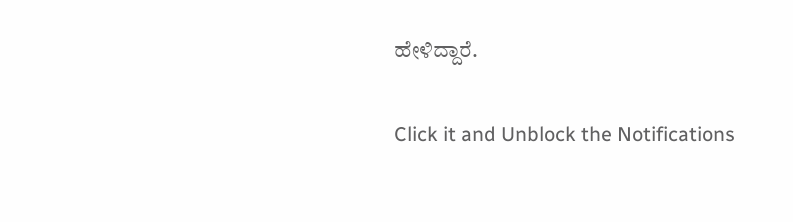ಹೇಳಿದ್ದಾರೆ.


Click it and Unblock the Notifications